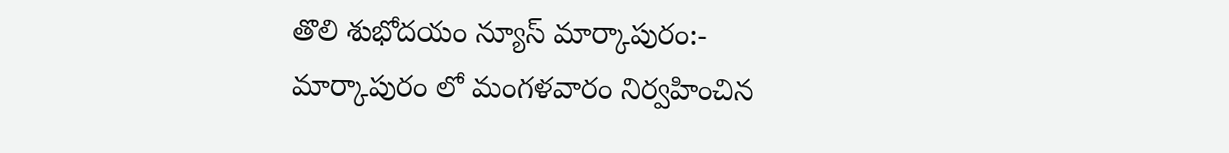తొలి శుభోదయం న్యూస్ మార్కాపురం:-
మార్కాపురం లో మంగళవారం నిర్వహించిన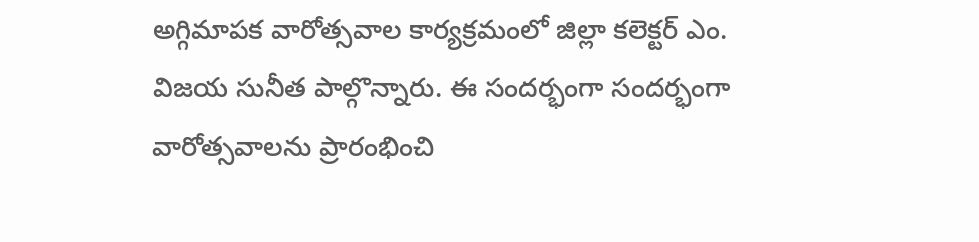అగ్గిమాపక వారోత్సవాల కార్యక్రమంలో జిల్లా కలెక్టర్ ఎం. విజయ సునీత పాల్గొన్నారు. ఈ సందర్భంగా సందర్భంగా వారోత్సవాలను ప్రారంభించి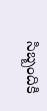సిబ్బందికి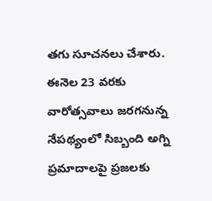తగు సూచనలు చేశారు. ఈనెల 23 వరకు వారోత్సవాలు జరగనున్న నేపథ్యంలో సిబ్బంది అగ్ని ప్రమాదాలపై ప్రజలకు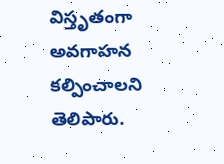విస్తృతంగా అవగాహన కల్పించాలని తెలిపారు.